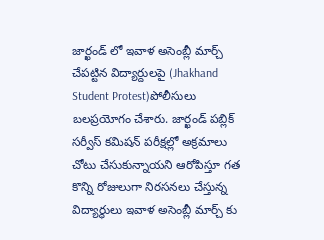జార్ఖండ్ లో ఇవాళ అసెంబ్లీ మార్చ్ చేపట్టిన విద్యార్దులపై (Jhakhand Student Protest)పోలీసులు బలప్రయోగం చేశారు. జార్ఖండ్ పబ్లిక్ సర్వీస్ కమిషన్ పరీక్షల్లో అక్రమాలు చోటు చేసుకున్నాయని ఆరోపిస్తూ గత కొన్ని రోజులుగా నిరసనలు చేస్తున్న విద్యార్ధులు ఇవాళ అసెంబ్లీ మార్చ్ కు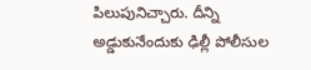పిలుపునిచ్చారు. దీన్ని అడ్డుకునేందుకు ఢిల్లీ పోలీసుల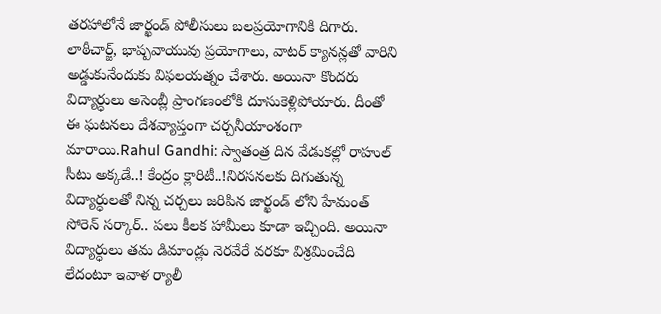తరహాలోనే జార్ఖండ్ పోలీసులు బలప్రయోగానికి దిగారు. లాఠీచార్జ్, భాష్పవాయువు ప్రయోగాలు, వాటర్ క్యానన్లతో వారిని అడ్డుకునేందుకు విఫలయత్నం చేశారు. అయినా కొందరు విద్యార్ధులు అసెంబ్లీ ప్రాంగణంలోకి దూసుకెళ్లిపోయారు. దీంతో ఈ ఘటనలు దేశవ్యాప్తంగా చర్చనీయాంశంగా మారాయి.Rahul Gandhi: స్వాతంత్ర దిన వేడుకల్లో రాహుల్ సీటు అక్కడే..! కేంద్రం క్లారిటీ..!నిరసనలకు దిగుతున్న విద్యార్ధులతో నిన్న చర్చలు జరిపిన జార్ఖండ్ లోని హేమంత్ సోరెన్ సర్కార్.. పలు కీలక హామీలు కూడా ఇచ్చింది. అయినా విద్యార్ధులు తమ డిమాండ్లు నెరవేరే వరకూ విశ్రమించేది లేదంటూ ఇవాళ ర్యాలీ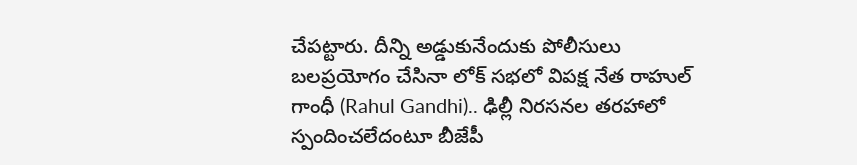చేపట్టారు. దీన్ని అడ్డుకునేందుకు పోలీసులు బలప్రయోగం చేసినా లోక్ సభలో విపక్ష నేత రాహుల్ గాంధీ (Rahul Gandhi).. ఢిల్లీ నిరసనల తరహాలో స్పందించలేదంటూ బీజేపీ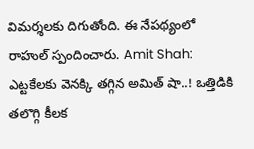విమర్శలకు దిగుతోంది. ఈ నేపథ్యంలో రాహుల్ స్పందించారు. Amit Shah: ఎట్టకేలకు వెనక్కి తగ్గిన అమిత్ షా..! ఒత్తిడికి తలొగ్గి కీలక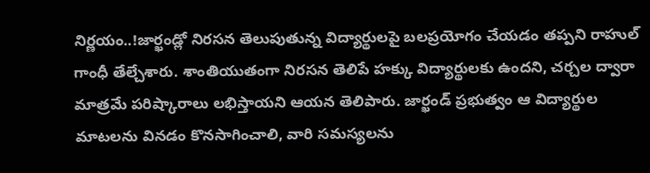నిర్ణయం..!జార్ఖండ్లో నిరసన తెలుపుతున్న విద్యార్థులపై బలప్రయోగం చేయడం తప్పని రాహుల్ గాంధీ తేల్చేశారు. శాంతియుతంగా నిరసన తెలిపే హక్కు విద్యార్థులకు ఉందని, చర్చల ద్వారా మాత్రమే పరిష్కారాలు లభిస్తాయని ఆయన తెలిపారు. జార్ఖండ్ ప్రభుత్వం ఆ విద్యార్థుల మాటలను వినడం కొనసాగించాలి, వారి సమస్యలను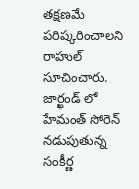తక్షణమే పరిష్కరించాలని రాహుల్ సూచించారు. జార్ఖండ్ లో హేమంత్ సోరెన్ నడుపుతున్న సంకీర్ణ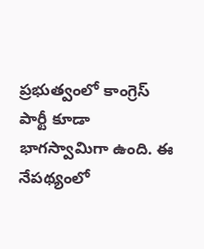ప్రభుత్వంలో కాంగ్రెస్ పార్టీ కూడా భాగస్వామిగా ఉంది. ఈ నేపథ్యంలో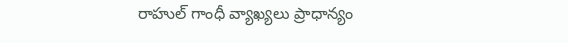రాహుల్ గాంధీ వ్యాఖ్యలు ప్రాధాన్యం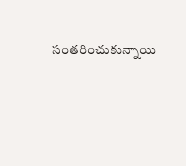సంతరించుకున్నాయి